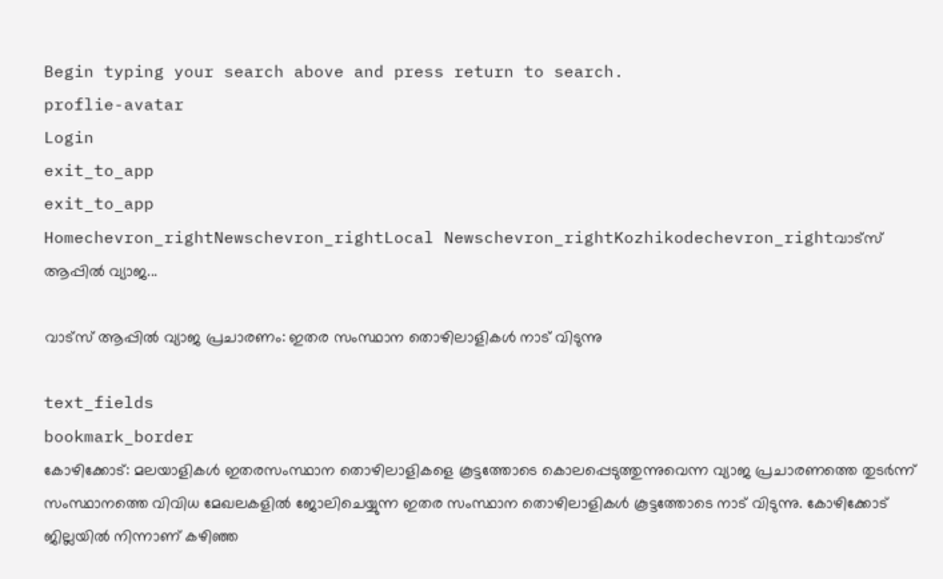Begin typing your search above and press return to search.
proflie-avatar
Login
exit_to_app
exit_to_app
Homechevron_rightNewschevron_rightLocal Newschevron_rightKozhikodechevron_rightവാട്സ് ആപ്പിൽ വ്യാജ...

വാട്സ് ആപ്പിൽ വ്യാജ പ്രചാരണം: ഇതര സംസ്ഥാന തൊഴിലാളികൾ നാട് വിടുന്നു

text_fields
bookmark_border
കോഴിക്കോട്: മലയാളികള്‍ ഇതരസംസ്ഥാന തൊഴിലാളികളെ കൂട്ടത്തോടെ കൊലപ്പെടുത്തുന്നുവെന്ന വ്യാജ പ്രചാരണത്തെ തുടര്‍ന്ന് സംസ്ഥാനത്തെ വിവിധ മേഖലകളിൽ ജോലിചെയ്യുന്ന ഇതര സംസ്ഥാന തൊഴിലാളികൾ കൂട്ടത്തോടെ നാട് വിടുന്നു. കോഴിക്കോട് ജില്ലയിൽ നിന്നാണ് കഴിഞ്ഞ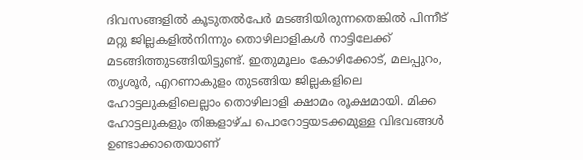ദിവസങ്ങളിൽ കൂടുതൽപേർ മടങ്ങിയിരുന്നതെങ്കിൽ പിന്നീട് മറ്റു ജില്ലകളിൽനിന്നും തൊഴിലാളികൾ നാട്ടിലേക്ക് മടങ്ങിത്തുടങ്ങിയിട്ടുണ്ട്. ഇതുമൂലം കോഴിക്കോട്, മലപ്പുറം, തൃശൂർ, എറണാകുളം തുടങ്ങിയ ജില്ലകളിലെ ഹോട്ടലുകളിലെല്ലാം തൊഴിലാളി ക്ഷാമം രൂക്ഷമായി. മിക്ക ഹോട്ടലുകളും തിങ്കളാഴ്ച പൊറോട്ടയടക്കമുള്ള വിഭവങ്ങൾ ഉണ്ടാക്കാതെയാണ്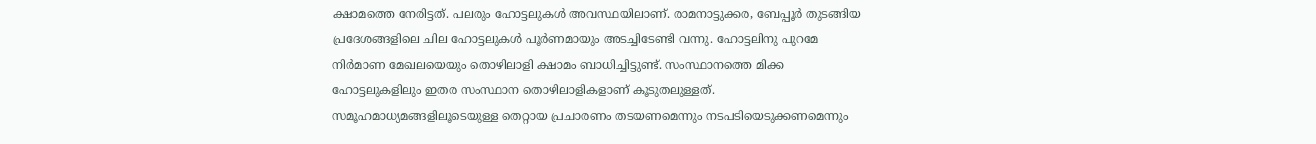ക്ഷാമത്തെ നേരിട്ടത്. പലരും ഹോട്ടലുകൾ അവസ്ഥയിലാണ്. രാമനാട്ടുക്കര, ബേപ്പൂർ തുടങ്ങിയ പ്രദേശങ്ങളിലെ ചില ഹോട്ടലുകൾ പൂർണമായും അടച്ചിടേണ്ടി വന്നു. ഹോട്ടലിനു പുറമേ നിർമാണ മേഖലയെയും തൊഴിലാളി ക്ഷാമം ബാധിച്ചിട്ടുണ്ട്. സംസ്ഥാനത്തെ മിക്ക ഹോട്ടലുകളിലും ഇതര സംസ്ഥാന തൊഴിലാളികളാണ് കൂടുതലുള്ളത്. സമൂഹമാധ്യമങ്ങളിലൂടെയുള്ള തെറ്റായ പ്രചാരണം തടയണമെന്നും നടപടിയെടുക്കണമെന്നും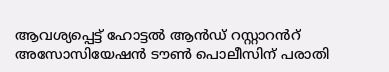ആവശ്യപ്പെട്ട് ഹോട്ടല്‍ ആൻഡ് റസ്റ്റാറൻറ് അസോസിയേഷന്‍ ടൗൺ പൊലീസിന് പരാതി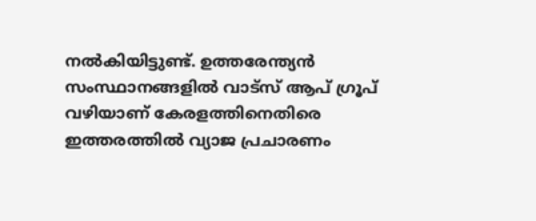നല്‍കിയിട്ടുണ്ട്. ഉത്തരേന്ത്യന്‍ സംസ്ഥാനങ്ങളില്‍ വാട്സ് ആപ് ഗ്രൂപ് വഴിയാണ് കേരളത്തിനെതിരെ ഇത്തരത്തില്‍ വ്യാജ പ്രചാരണം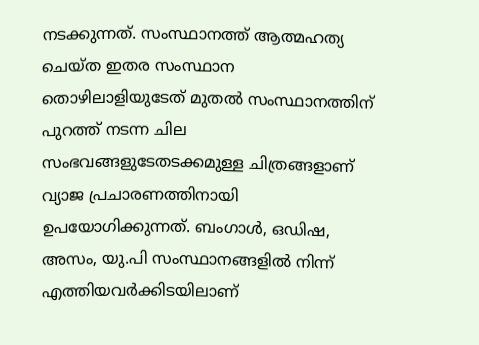നടക്കുന്നത്. സംസ്ഥാനത്ത് ആത്മഹത്യ ചെയ്ത ഇതര സംസ്ഥാന തൊഴിലാളിയുടേത് മുതല്‍ സംസ്ഥാനത്തിന് പുറത്ത് നടന്ന ചില സംഭവങ്ങളുടേതടക്കമുള്ള ചിത്രങ്ങളാണ് വ്യാജ പ്രചാരണത്തിനായി ഉപയോഗിക്കുന്നത്. ബംഗാള്‍, ഒഡിഷ, അസം, യു.പി സംസ്ഥാനങ്ങളില്‍ നിന്ന് എത്തിയവര്‍ക്കിടയിലാണ്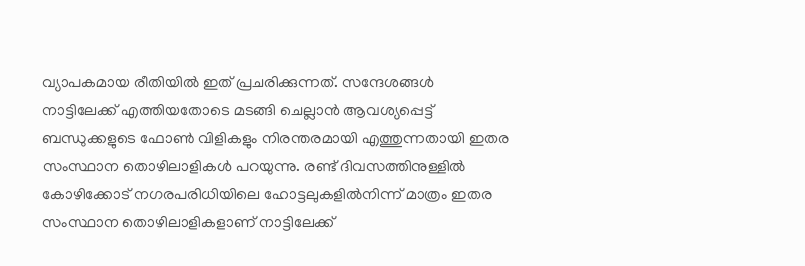വ്യാപകമായ രീതിയില്‍ ഇത് പ്രചരിക്കുന്നത്. സന്ദേശങ്ങള്‍ നാട്ടിലേക്ക് എത്തിയതോടെ മടങ്ങി ചെല്ലാന്‍ ആവശ്യപ്പെട്ട് ബന്ധുക്കളുടെ ഫോണ്‍ വിളികളും നിരന്തരമായി എത്തുന്നതായി ഇതര സംസ്ഥാന തൊഴിലാളികള്‍ പറയുന്നു. രണ്ട് ദിവസത്തിനുള്ളില്‍ കോഴിക്കോട് നഗരപരിധിയിലെ ഹോട്ടലുകളിൽനിന്ന് മാത്രം ഇതര സംസ്ഥാന തൊഴിലാളികളാണ് നാട്ടിലേക്ക്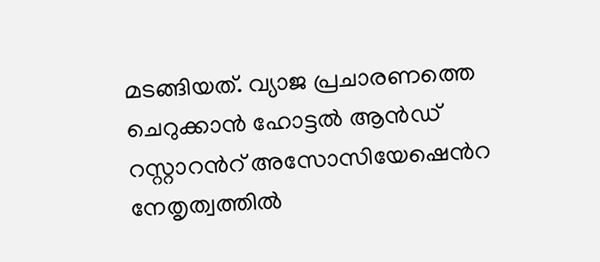മടങ്ങിയത്. വ്യാജ പ്രചാരണത്തെ ചെറുക്കാൻ ഹോട്ടല്‍ ആൻഡ് റസ്റ്റാറൻറ് അസോസിയേഷെൻറ നേതൃത്വത്തിൽ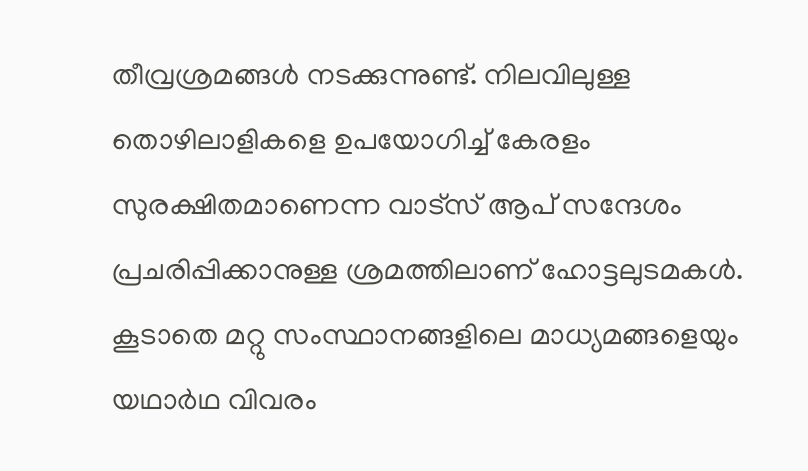തീവ്രശ്രമങ്ങൾ നടക്കുന്നുണ്ട്. നിലവിലുള്ള തൊഴിലാളികളെ ഉപയോഗിച്ച് കേരളം സുരക്ഷിതമാണെന്ന വാട്സ് ആപ് സന്ദേശം പ്രചരിപ്പിക്കാനുള്ള ശ്രമത്തിലാണ് ഹോട്ടലുടമകൾ. കൂടാതെ മറ്റു സംസ്ഥാനങ്ങളിലെ മാധ്യമങ്ങളെയും യഥാർഥ വിവരം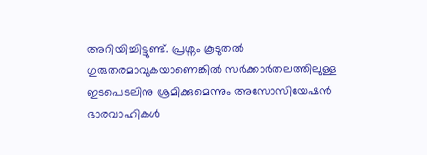അറിയിച്ചിട്ടുണ്ട്. പ്രശ്നം കൂടുതൽ ഗുരുതരമാവുകയാണെങ്കിൽ സർക്കാർതലത്തിലുള്ള ഇടപെടലിനു ശ്രമിക്കുമെന്നും അസോസിയേഷൻ ഭാരവാഹികൾ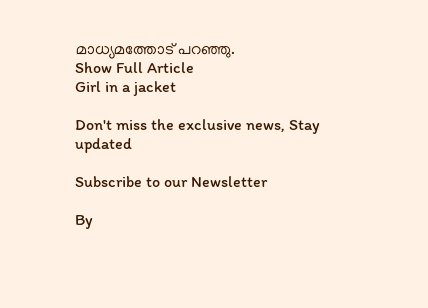മാധ്യമത്തോട് പറഞ്ഞു.
Show Full Article
Girl in a jacket

Don't miss the exclusive news, Stay updated

Subscribe to our Newsletter

By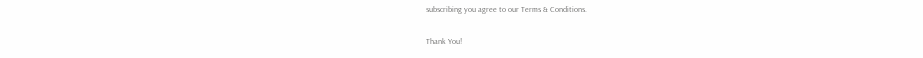subscribing you agree to our Terms & Conditions.

Thank You!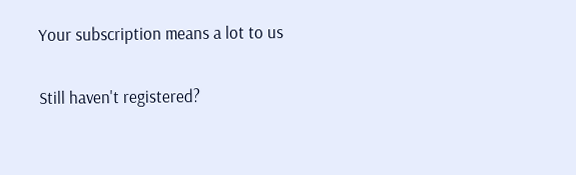Your subscription means a lot to us

Still haven't registered?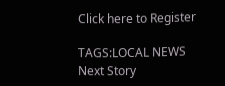Click here to Register

TAGS:LOCAL NEWS
Next Story